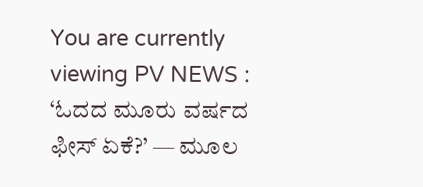You are currently viewing PV NEWS : ‘ಓದದ ಮೂರು ವರ್ಷದ ಫೀಸ್ ಏಕೆ?’ — ಮೂಲ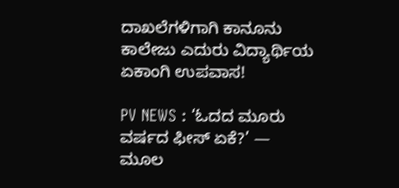ದಾಖಲೆಗಳಿಗಾಗಿ ಕಾನೂನು ಕಾಲೇಜು ಎದುರು ವಿದ್ಯಾರ್ಥಿಯ ಏಕಾಂಗಿ ಉಪವಾಸ!

PV NEWS : ‘ಓದದ ಮೂರು ವರ್ಷದ ಫೀಸ್ ಏಕೆ?’ — ಮೂಲ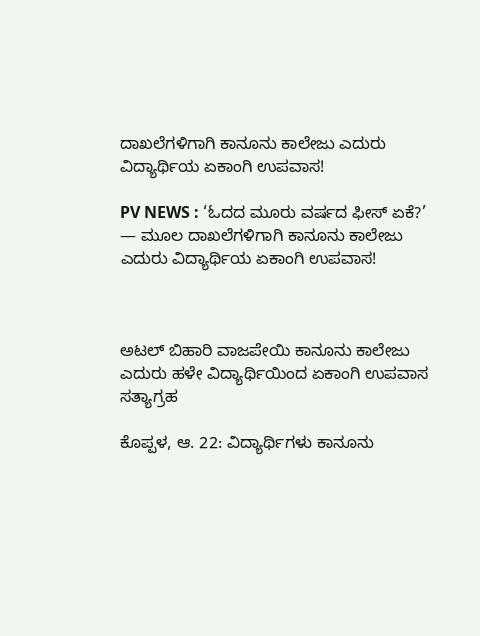ದಾಖಲೆಗಳಿಗಾಗಿ ಕಾನೂನು ಕಾಲೇಜು ಎದುರು ವಿದ್ಯಾರ್ಥಿಯ ಏಕಾಂಗಿ ಉಪವಾಸ!

PV NEWS : ‘ಓದದ ಮೂರು ವರ್ಷದ ಫೀಸ್ ಏಕೆ?’ — ಮೂಲ ದಾಖಲೆಗಳಿಗಾಗಿ ಕಾನೂನು ಕಾಲೇಜು ಎದುರು ವಿದ್ಯಾರ್ಥಿಯ ಏಕಾಂಗಿ ಉಪವಾಸ!



ಅಟಲ್ ಬಿಹಾರಿ ವಾಜಪೇಯಿ ಕಾನೂನು ಕಾಲೇಜು ಎದುರು ಹಳೇ ವಿದ್ಯಾರ್ಥಿಯಿಂದ ಏಕಾಂಗಿ ಉಪವಾಸ ಸತ್ಯಾಗ್ರಹ

ಕೊಪ್ಪಳ, ಆ. 22: ವಿದ್ಯಾರ್ಥಿಗಳು ಕಾನೂನು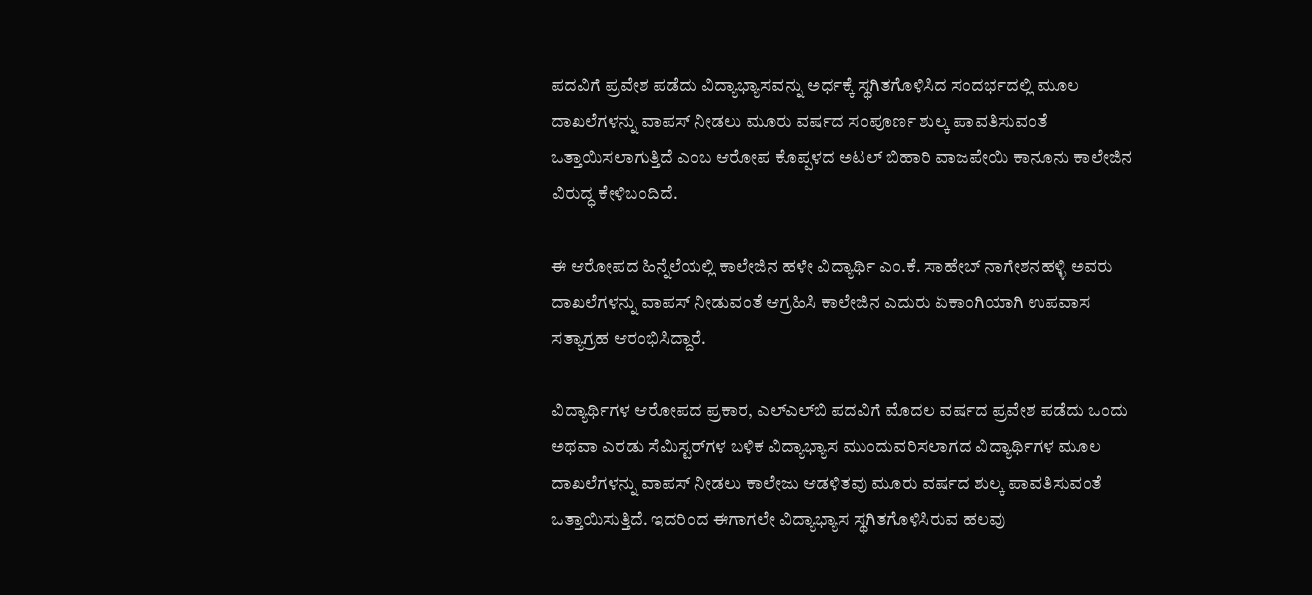ಪದವಿಗೆ ಪ್ರವೇಶ ಪಡೆದು ವಿದ್ಯಾಭ್ಯಾಸವನ್ನು ಅರ್ಧಕ್ಕೆ ಸ್ಥಗಿತಗೊಳಿಸಿದ ಸಂದರ್ಭದಲ್ಲಿ ಮೂಲ ದಾಖಲೆಗಳನ್ನು ವಾಪಸ್ ನೀಡಲು ಮೂರು ವರ್ಷದ ಸಂಪೂರ್ಣ ಶುಲ್ಕ ಪಾವತಿಸುವಂತೆ ಒತ್ತಾಯಿಸಲಾಗುತ್ತಿದೆ ಎಂಬ ಆರೋಪ ಕೊಪ್ಪಳದ ಅಟಲ್ ಬಿಹಾರಿ ವಾಜಪೇಯಿ ಕಾನೂನು ಕಾಲೇಜಿನ ವಿರುದ್ಧ ಕೇಳಿಬಂದಿದೆ.

ಈ ಆರೋಪದ ಹಿನ್ನೆಲೆಯಲ್ಲಿ ಕಾಲೇಜಿನ ಹಳೇ ವಿದ್ಯಾರ್ಥಿ ಎಂ.ಕೆ. ಸಾಹೇಬ್ ನಾಗೇಶನಹಳ್ಳಿ ಅವರು ದಾಖಲೆಗಳನ್ನು ವಾಪಸ್ ನೀಡುವಂತೆ ಆಗ್ರಹಿಸಿ ಕಾಲೇಜಿನ ಎದುರು ಏಕಾಂಗಿಯಾಗಿ ಉಪವಾಸ ಸತ್ಯಾಗ್ರಹ ಆರಂಭಿಸಿದ್ದಾರೆ.

ವಿದ್ಯಾರ್ಥಿಗಳ ಆರೋಪದ ಪ್ರಕಾರ, ಎಲ್‌ಎಲ್‌ಬಿ ಪದವಿಗೆ ಮೊದಲ ವರ್ಷದ ಪ್ರವೇಶ ಪಡೆದು ಒಂದು ಅಥವಾ ಎರಡು ಸೆಮಿಸ್ಟರ್‌ಗಳ ಬಳಿಕ ವಿದ್ಯಾಭ್ಯಾಸ ಮುಂದುವರಿಸಲಾಗದ ವಿದ್ಯಾರ್ಥಿಗಳ ಮೂಲ ದಾಖಲೆಗಳನ್ನು ವಾಪಸ್ ನೀಡಲು ಕಾಲೇಜು ಆಡಳಿತವು ಮೂರು ವರ್ಷದ ಶುಲ್ಕ ಪಾವತಿಸುವಂತೆ ಒತ್ತಾಯಿಸುತ್ತಿದೆ. ಇದರಿಂದ ಈಗಾಗಲೇ ವಿದ್ಯಾಭ್ಯಾಸ ಸ್ಥಗಿತಗೊಳಿಸಿರುವ ಹಲವು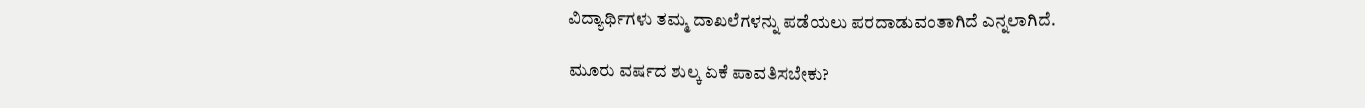ವಿದ್ಯಾರ್ಥಿಗಳು ತಮ್ಮ ದಾಖಲೆಗಳನ್ನು ಪಡೆಯಲು ಪರದಾಡುವಂತಾಗಿದೆ ಎನ್ನಲಾಗಿದೆ.

ಮೂರು ವರ್ಷದ ಶುಲ್ಕ ಏಕೆ ಪಾವತಿಸಬೇಕು?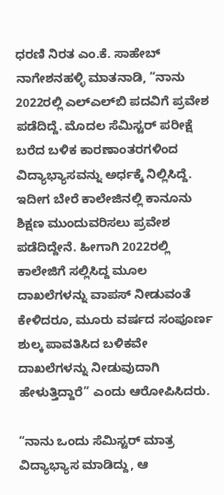ಧರಣಿ ನಿರತ ಎಂ.ಕೆ. ಸಾಹೇಬ್ ನಾಗೇಶನಹಳ್ಳಿ ಮಾತನಾಡಿ, “ನಾನು 2022ರಲ್ಲಿ ಎಲ್‌ಎಲ್‌ಬಿ ಪದವಿಗೆ ಪ್ರವೇಶ ಪಡೆದಿದ್ದೆ. ಮೊದಲ ಸೆಮಿಸ್ಟರ್ ಪರೀಕ್ಷೆ ಬರೆದ ಬಳಿಕ ಕಾರಣಾಂತರಗಳಿಂದ ವಿದ್ಯಾಭ್ಯಾಸವನ್ನು ಅರ್ಧಕ್ಕೆ ನಿಲ್ಲಿಸಿದ್ದೆ. ಇದೀಗ ಬೇರೆ ಕಾಲೇಜಿನಲ್ಲಿ ಕಾನೂನು ಶಿಕ್ಷಣ ಮುಂದುವರಿಸಲು ಪ್ರವೇಶ ಪಡೆದಿದ್ದೇನೆ. ಹೀಗಾಗಿ 2022ರಲ್ಲಿ ಕಾಲೇಜಿಗೆ ಸಲ್ಲಿಸಿದ್ದ ಮೂಲ ದಾಖಲೆಗಳನ್ನು ವಾಪಸ್ ನೀಡುವಂತೆ ಕೇಳಿದರೂ, ಮೂರು ವರ್ಷದ ಸಂಪೂರ್ಣ ಶುಲ್ಕ ಪಾವತಿಸಿದ ಬಳಿಕವೇ ದಾಖಲೆಗಳನ್ನು ನೀಡುವುದಾಗಿ ಹೇಳುತ್ತಿದ್ದಾರೆ” ಎಂದು ಆರೋಪಿಸಿದರು.

“ನಾನು ಒಂದು ಸೆಮಿಸ್ಟರ್ ಮಾತ್ರ ವಿದ್ಯಾಭ್ಯಾಸ ಮಾಡಿದ್ದು, ಆ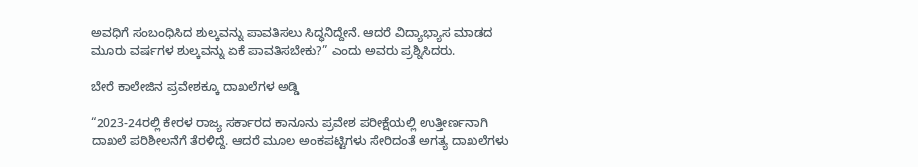ಅವಧಿಗೆ ಸಂಬಂಧಿಸಿದ ಶುಲ್ಕವನ್ನು ಪಾವತಿಸಲು ಸಿದ್ಧನಿದ್ದೇನೆ. ಆದರೆ ವಿದ್ಯಾಭ್ಯಾಸ ಮಾಡದ ಮೂರು ವರ್ಷಗಳ ಶುಲ್ಕವನ್ನು ಏಕೆ ಪಾವತಿಸಬೇಕು?” ಎಂದು ಅವರು ಪ್ರಶ್ನಿಸಿದರು.

ಬೇರೆ ಕಾಲೇಜಿನ ಪ್ರವೇಶಕ್ಕೂ ದಾಖಲೆಗಳ ಅಡ್ಡಿ

“2023-24ರಲ್ಲಿ ಕೇರಳ ರಾಜ್ಯ ಸರ್ಕಾರದ ಕಾನೂನು ಪ್ರವೇಶ ಪರೀಕ್ಷೆಯಲ್ಲಿ ಉತ್ತೀರ್ಣನಾಗಿ ದಾಖಲೆ ಪರಿಶೀಲನೆಗೆ ತೆರಳಿದ್ದೆ. ಆದರೆ ಮೂಲ ಅಂಕಪಟ್ಟಿಗಳು ಸೇರಿದಂತೆ ಅಗತ್ಯ ದಾಖಲೆಗಳು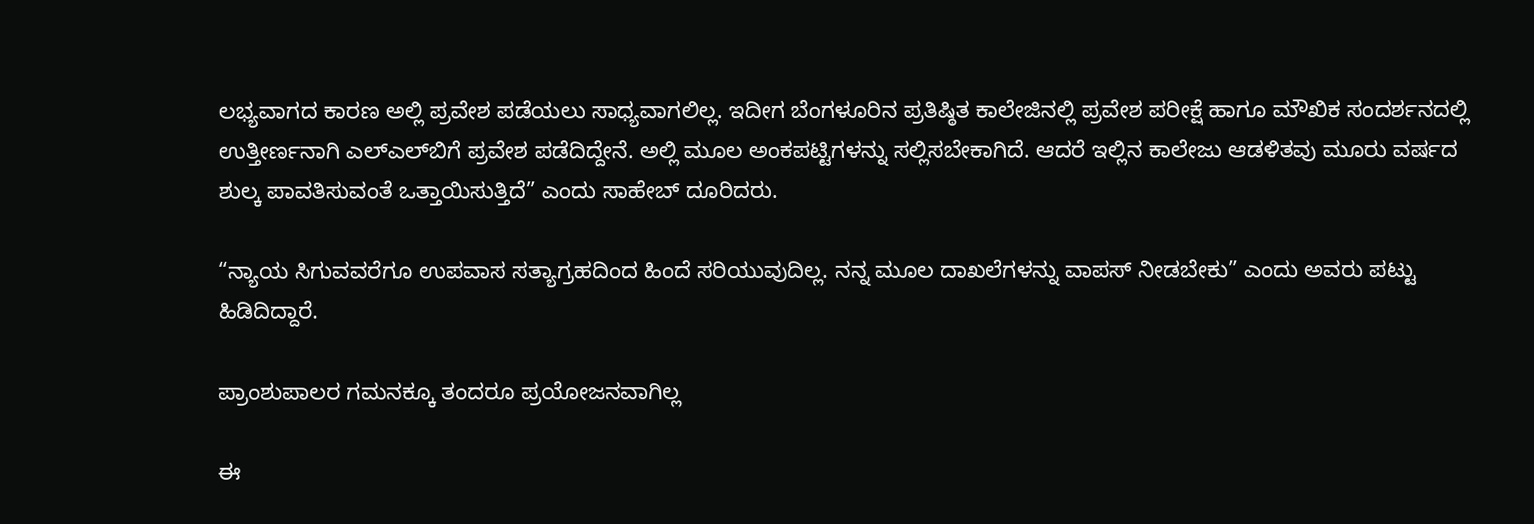ಲಭ್ಯವಾಗದ ಕಾರಣ ಅಲ್ಲಿ ಪ್ರವೇಶ ಪಡೆಯಲು ಸಾಧ್ಯವಾಗಲಿಲ್ಲ. ಇದೀಗ ಬೆಂಗಳೂರಿನ ಪ್ರತಿಷ್ಠಿತ ಕಾಲೇಜಿನಲ್ಲಿ ಪ್ರವೇಶ ಪರೀಕ್ಷೆ ಹಾಗೂ ಮೌಖಿಕ ಸಂದರ್ಶನದಲ್ಲಿ ಉತ್ತೀರ್ಣನಾಗಿ ಎಲ್‌ಎಲ್‌ಬಿಗೆ ಪ್ರವೇಶ ಪಡೆದಿದ್ದೇನೆ. ಅಲ್ಲಿ ಮೂಲ ಅಂಕಪಟ್ಟಿಗಳನ್ನು ಸಲ್ಲಿಸಬೇಕಾಗಿದೆ. ಆದರೆ ಇಲ್ಲಿನ ಕಾಲೇಜು ಆಡಳಿತವು ಮೂರು ವರ್ಷದ ಶುಲ್ಕ ಪಾವತಿಸುವಂತೆ ಒತ್ತಾಯಿಸುತ್ತಿದೆ” ಎಂದು ಸಾಹೇಬ್ ದೂರಿದರು.

“ನ್ಯಾಯ ಸಿಗುವವರೆಗೂ ಉಪವಾಸ ಸತ್ಯಾಗ್ರಹದಿಂದ ಹಿಂದೆ ಸರಿಯುವುದಿಲ್ಲ. ನನ್ನ ಮೂಲ ದಾಖಲೆಗಳನ್ನು ವಾಪಸ್ ನೀಡಬೇಕು” ಎಂದು ಅವರು ಪಟ್ಟು ಹಿಡಿದಿದ್ದಾರೆ.

ಪ್ರಾಂಶುಪಾಲರ ಗಮನಕ್ಕೂ ತಂದರೂ ಪ್ರಯೋಜನವಾಗಿಲ್ಲ

ಈ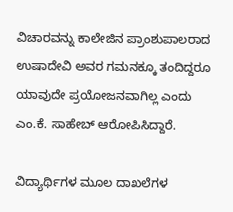ವಿಚಾರವನ್ನು ಕಾಲೇಜಿನ ಪ್ರಾಂಶುಪಾಲರಾದ ಉಷಾದೇವಿ ಅವರ ಗಮನಕ್ಕೂ ತಂದಿದ್ದರೂ ಯಾವುದೇ ಪ್ರಯೋಜನವಾಗಿಲ್ಲ ಎಂದು ಎಂ.ಕೆ. ಸಾಹೇಬ್ ಆರೋಪಿಸಿದ್ದಾರೆ.

ವಿದ್ಯಾರ್ಥಿಗಳ ಮೂಲ ದಾಖಲೆಗಳ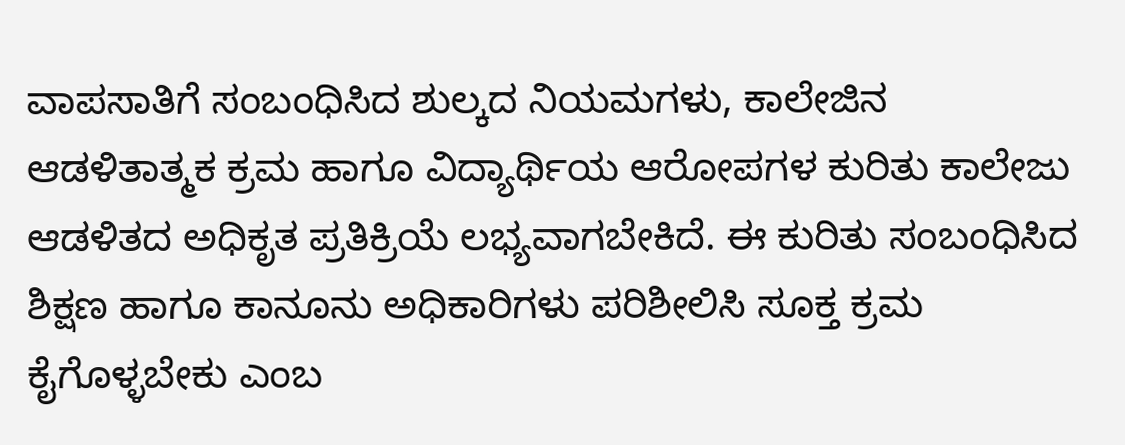ವಾಪಸಾತಿಗೆ ಸಂಬಂಧಿಸಿದ ಶುಲ್ಕದ ನಿಯಮಗಳು, ಕಾಲೇಜಿನ ಆಡಳಿತಾತ್ಮಕ ಕ್ರಮ ಹಾಗೂ ವಿದ್ಯಾರ್ಥಿಯ ಆರೋಪಗಳ ಕುರಿತು ಕಾಲೇಜು ಆಡಳಿತದ ಅಧಿಕೃತ ಪ್ರತಿಕ್ರಿಯೆ ಲಭ್ಯವಾಗಬೇಕಿದೆ. ಈ ಕುರಿತು ಸಂಬಂಧಿಸಿದ ಶಿಕ್ಷಣ ಹಾಗೂ ಕಾನೂನು ಅಧಿಕಾರಿಗಳು ಪರಿಶೀಲಿಸಿ ಸೂಕ್ತ ಕ್ರಮ ಕೈಗೊಳ್ಳಬೇಕು ಎಂಬ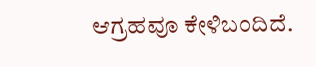ಆಗ್ರಹವೂ ಕೇಳಿಬಂದಿದೆ.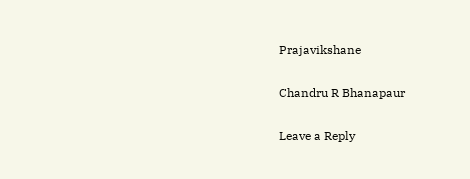Prajavikshane

Chandru R Bhanapaur

Leave a Reply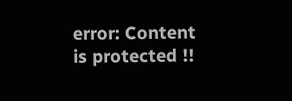error: Content is protected !!